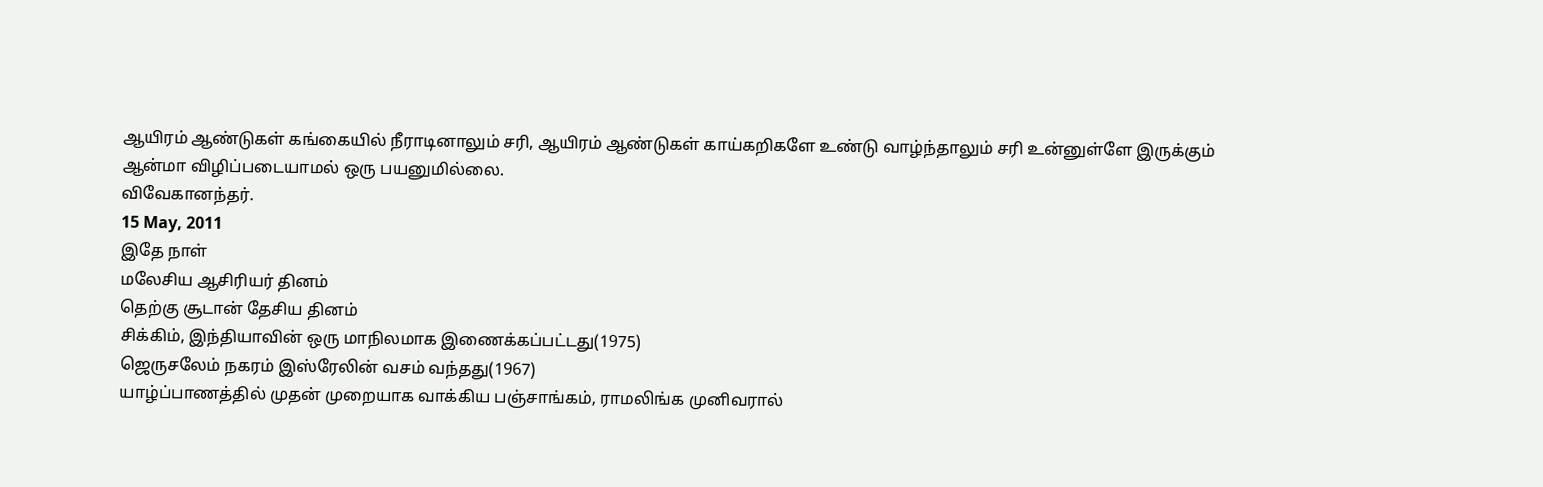ஆயிரம் ஆண்டுகள் கங்கையில் நீராடினாலும் சரி, ஆயிரம் ஆண்டுகள் காய்கறிகளே உண்டு வாழ்ந்தாலும் சரி உன்னுள்ளே இருக்கும் ஆன்மா விழிப்படையாமல் ஒரு பயனுமில்லை.
விவேகானந்தர்.
15 May, 2011
இதே நாள்
மலேசிய ஆசிரியர் தினம்
தெற்கு சூடான் தேசிய தினம்
சிக்கிம், இந்தியாவின் ஒரு மாநிலமாக இணைக்கப்பட்டது(1975)
ஜெருசலேம் நகரம் இஸ்ரேலின் வசம் வந்தது(1967)
யாழ்ப்பாணத்தில் முதன் முறையாக வாக்கிய பஞ்சாங்கம், ராமலிங்க முனிவரால்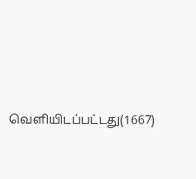வெளியிடப்பட்டது(1667)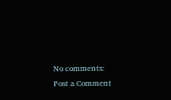No comments:
Post a Comment